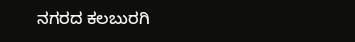ನಗರದ ಕಲಬುರಗಿ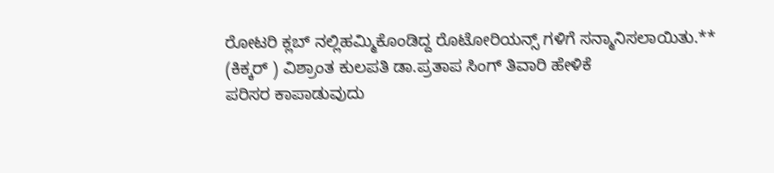ರೋಟರಿ ಕ್ಲಬ್ ನಲ್ಲಿಹಮ್ಮಿಕೊಂಡಿದ್ದ ರೊಟೋರಿಯನ್ಸ್ ಗಳಿಗೆ ಸನ್ಮಾನಿಸಲಾಯಿತು.**
(ಕಿಕ್ಕರ್ ) ವಿಶ್ರಾಂತ ಕುಲಪತಿ ಡಾ.ಪ್ರತಾಪ ಸಿಂಗ್ ತಿವಾರಿ ಹೇಳಿಕೆ
ಪರಿಸರ ಕಾಪಾಡುವುದು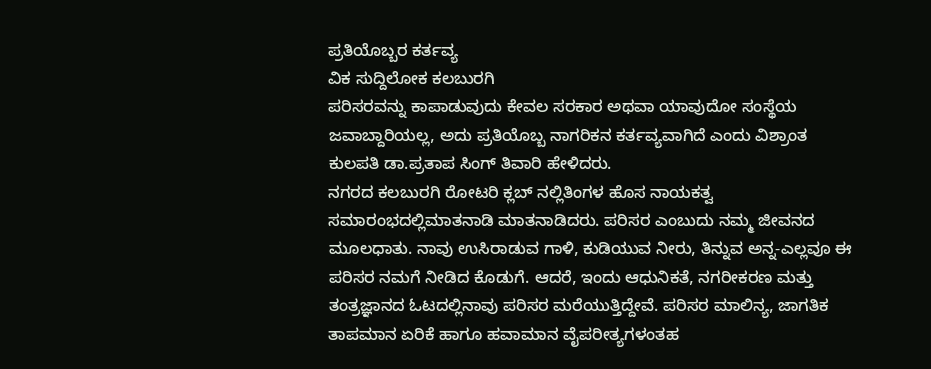ಪ್ರತಿಯೊಬ್ಬರ ಕರ್ತವ್ಯ
ವಿಕ ಸುದ್ದಿಲೋಕ ಕಲಬುರಗಿ
ಪರಿಸರವನ್ನು ಕಾಪಾಡುವುದು ಕೇವಲ ಸರಕಾರ ಅಥವಾ ಯಾವುದೋ ಸಂಸ್ಥೆಯ ಜವಾಬ್ದಾರಿಯಲ್ಲ, ಅದು ಪ್ರತಿಯೊಬ್ಬ ನಾಗರಿಕನ ಕರ್ತವ್ಯವಾಗಿದೆ ಎಂದು ವಿಶ್ರಾಂತ ಕುಲಪತಿ ಡಾ.ಪ್ರತಾಪ ಸಿಂಗ್ ತಿವಾರಿ ಹೇಳಿದರು.
ನಗರದ ಕಲಬುರಗಿ ರೋಟರಿ ಕ್ಲಬ್ ನಲ್ಲಿತಿಂಗಳ ಹೊಸ ನಾಯಕತ್ವ ಸಮಾರಂಭದಲ್ಲಿಮಾತನಾಡಿ ಮಾತನಾಡಿದರು. ಪರಿಸರ ಎಂಬುದು ನಮ್ಮ ಜೀವನದ ಮೂಲಧಾತು. ನಾವು ಉಸಿರಾಡುವ ಗಾಳಿ, ಕುಡಿಯುವ ನೀರು, ತಿನ್ನುವ ಅನ್ನ-ಎಲ್ಲವೂ ಈ ಪರಿಸರ ನಮಗೆ ನೀಡಿದ ಕೊಡುಗೆ. ಆದರೆ, ಇಂದು ಆಧುನಿಕತೆ, ನಗರೀಕರಣ ಮತ್ತು ತಂತ್ರಜ್ಞಾನದ ಓಟದಲ್ಲಿನಾವು ಪರಿಸರ ಮರೆಯುತ್ತಿದ್ದೇವೆ. ಪರಿಸರ ಮಾಲಿನ್ಯ, ಜಾಗತಿಕ ತಾಪಮಾನ ಏರಿಕೆ ಹಾಗೂ ಹವಾಮಾನ ವೈಪರೀತ್ಯಗಳಂತಹ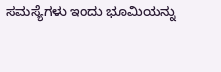ಸಮಸ್ಯೆಗಳು ಇಂದು ಭೂಮಿಯನ್ನು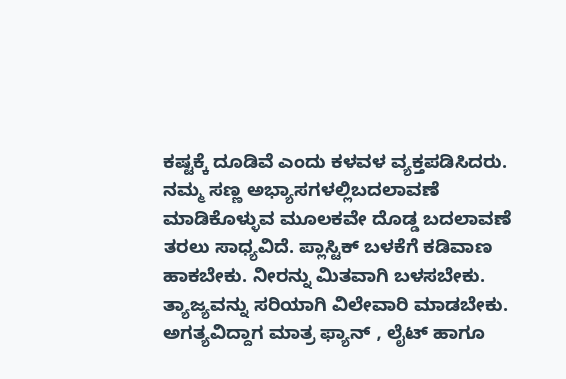ಕಷ್ಟಕ್ಕೆ ದೂಡಿವೆ ಎಂದು ಕಳವಳ ವ್ಯಕ್ತಪಡಿಸಿದರು.
ನಮ್ಮ ಸಣ್ಣ ಅಭ್ಯಾಸಗಳಲ್ಲಿಬದಲಾವಣೆ ಮಾಡಿಕೊಳ್ಳುವ ಮೂಲಕವೇ ದೊಡ್ಡ ಬದಲಾವಣೆ ತರಲು ಸಾಧ್ಯವಿದೆ. ಪ್ಲಾಸ್ಟಿಕ್ ಬಳಕೆಗೆ ಕಡಿವಾಣ ಹಾಕಬೇಕು. ನೀರನ್ನು ಮಿತವಾಗಿ ಬಳಸಬೇಕು. ತ್ಯಾಜ್ಯವನ್ನು ಸರಿಯಾಗಿ ವಿಲೇವಾರಿ ಮಾಡಬೇಕು. ಅಗತ್ಯವಿದ್ದಾಗ ಮಾತ್ರ ಫ್ಯಾನ್ , ಲೈಟ್ ಹಾಗೂ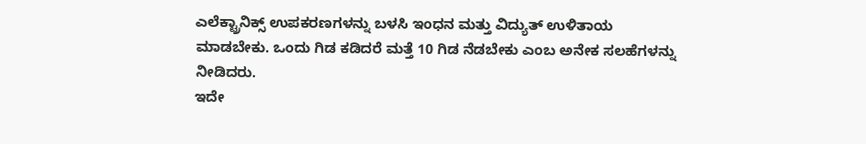ಎಲೆಕ್ಟ್ರಾನಿಕ್ಸ್ ಉಪಕರಣಗಳನ್ನು ಬಳಸಿ ಇಂಧನ ಮತ್ತು ವಿದ್ಯುತ್ ಉಳಿತಾಯ ಮಾಡಬೇಕು. ಒಂದು ಗಿಡ ಕಡಿದರೆ ಮತ್ತೆ 10 ಗಿಡ ನೆಡಬೇಕು ಎಂಬ ಅನೇಕ ಸಲಹೆಗಳನ್ನು ನೀಡಿದರು.
ಇದೇ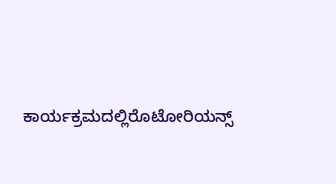ಕಾರ್ಯಕ್ರಮದಲ್ಲಿರೊಟೋರಿಯನ್ಸ್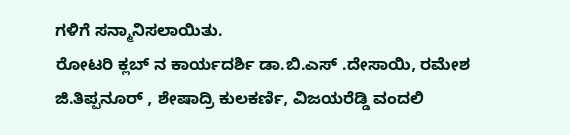ಗಳಿಗೆ ಸನ್ಮಾನಿಸಲಾಯಿತು.
ರೋಟರಿ ಕ್ಲಬ್ ನ ಕಾರ್ಯದರ್ಶಿ ಡಾ.ಬಿ.ಎಸ್ .ದೇಸಾಯಿ, ರಮೇಶ ಜಿ.ತಿಪ್ಪನೂರ್ , ಶೇಷಾದ್ರಿ ಕುಲಕರ್ಣಿ, ವಿಜಯರೆಡ್ಡಿ ವಂದಲಿ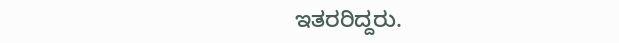ಇತರರಿದ್ದರು.